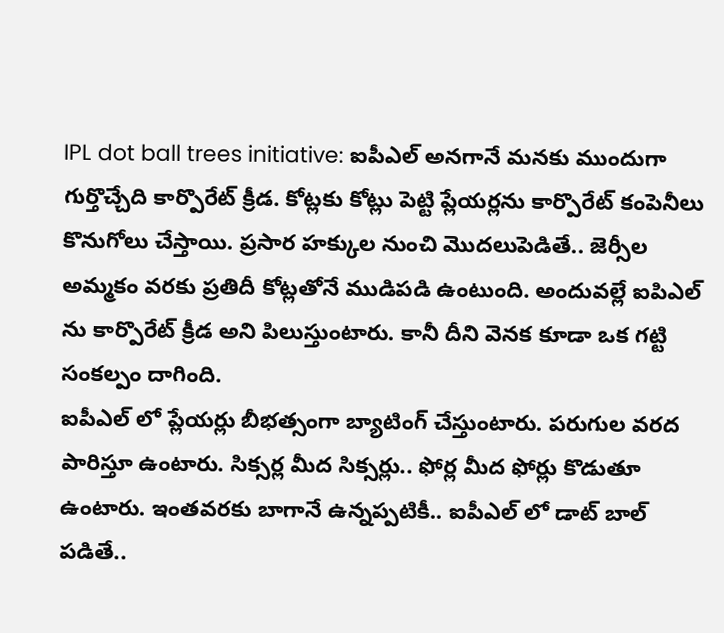IPL dot ball trees initiative: ఐపీఎల్ అనగానే మనకు ముందుగా గుర్తొచ్చేది కార్పొరేట్ క్రీడ. కోట్లకు కోట్లు పెట్టి ప్లేయర్లను కార్పొరేట్ కంపెనీలు కొనుగోలు చేస్తాయి. ప్రసార హక్కుల నుంచి మొదలుపెడితే.. జెర్సీల అమ్మకం వరకు ప్రతిదీ కోట్లతోనే ముడిపడి ఉంటుంది. అందువల్లే ఐపిఎల్ ను కార్పొరేట్ క్రీడ అని పిలుస్తుంటారు. కానీ దీని వెనక కూడా ఒక గట్టి సంకల్పం దాగింది.
ఐపీఎల్ లో ప్లేయర్లు బీభత్సంగా బ్యాటింగ్ చేస్తుంటారు. పరుగుల వరద పారిస్తూ ఉంటారు. సిక్సర్ల మీద సిక్సర్లు.. ఫోర్ల మీద ఫోర్లు కొడుతూ ఉంటారు. ఇంతవరకు బాగానే ఉన్నప్పటికీ.. ఐపీఎల్ లో డాట్ బాల్ పడితే..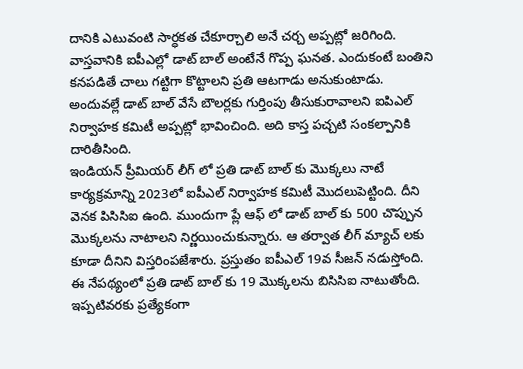దానికి ఎటువంటి సార్ధకత చేకూర్చాలి అనే చర్చ అప్పట్లో జరిగింది. వాస్తవానికి ఐపీఎల్లో డాట్ బాల్ అంటేనే గొప్ప ఘనత. ఎందుకంటే బంతిని కనపడితే చాలు గట్టిగా కొట్టాలని ప్రతి ఆటగాడు అనుకుంటాడు. అందువల్లే డాట్ బాల్ వేసే బౌలర్లకు గుర్తింపు తీసుకురావాలని ఐపిఎల్ నిర్వాహక కమిటీ అప్పట్లో భావించింది. అది కాస్త పచ్చటి సంకల్పానికి దారితీసింది.
ఇండియన్ ప్రీమియర్ లీగ్ లో ప్రతి డాట్ బాల్ కు మొక్కలు నాటే కార్యక్రమాన్ని 2023లో ఐపీఎల్ నిర్వాహక కమిటీ మొదలుపెట్టింది. దీని వెనక పిసిసిఐ ఉంది. ముందుగా ప్లే ఆఫ్ లో డాట్ బాల్ కు 500 చొప్పున మొక్కలను నాటాలని నిర్ణయించుకున్నారు. ఆ తర్వాత లీగ్ మ్యాచ్ లకు కూడా దీనిని విస్తరింపజేశారు. ప్రస్తుతం ఐపీఎల్ 19వ సీజన్ నడుస్తోంది. ఈ నేపథ్యంలో ప్రతి డాట్ బాల్ కు 19 మొక్కలను బిసిసిఐ నాటుతోంది. ఇప్పటివరకు ప్రత్యేకంగా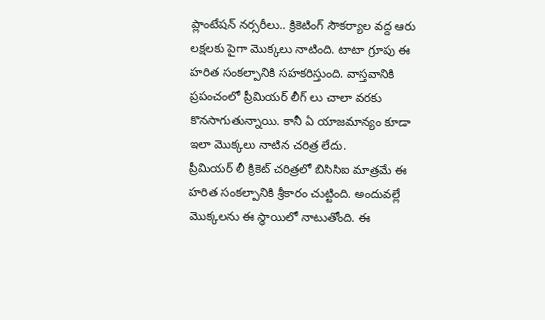ప్లాంటేషన్ నర్సరీలు.. క్రికెటింగ్ సౌకర్యాల వద్ద ఆరు లక్షలకు పైగా మొక్కలు నాటింది. టాటా గ్రూపు ఈ హరిత సంకల్పానికి సహకరిస్తుంది. వాస్తవానికి ప్రపంచంలో ప్రీమియర్ లీగ్ లు చాలా వరకు కొనసాగుతున్నాయి. కానీ ఏ యాజమాన్యం కూడా ఇలా మొక్కలు నాటిన చరిత్ర లేదు.
ప్రీమియర్ లీ క్రికెట్ చరిత్రలో బిసిసిఐ మాత్రమే ఈ హరిత సంకల్పానికి శ్రీకారం చుట్టింది. అందువల్లే మొక్కలను ఈ స్థాయిలో నాటుతోంది. ఈ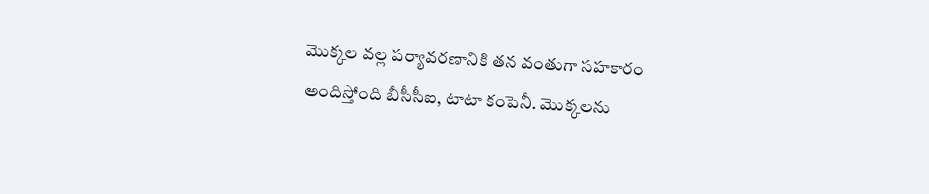మొక్కల వల్ల పర్యావరణానికి తన వంతుగా సహకారం అందిస్తోంది బీసీసీఐ, టాటా కంపెనీ. మొక్కలను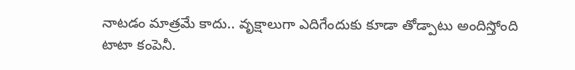నాటడం మాత్రమే కాదు.. వృక్షాలుగా ఎదిగేందుకు కూడా తోడ్పాటు అందిస్తోంది టాటా కంపెనీ.